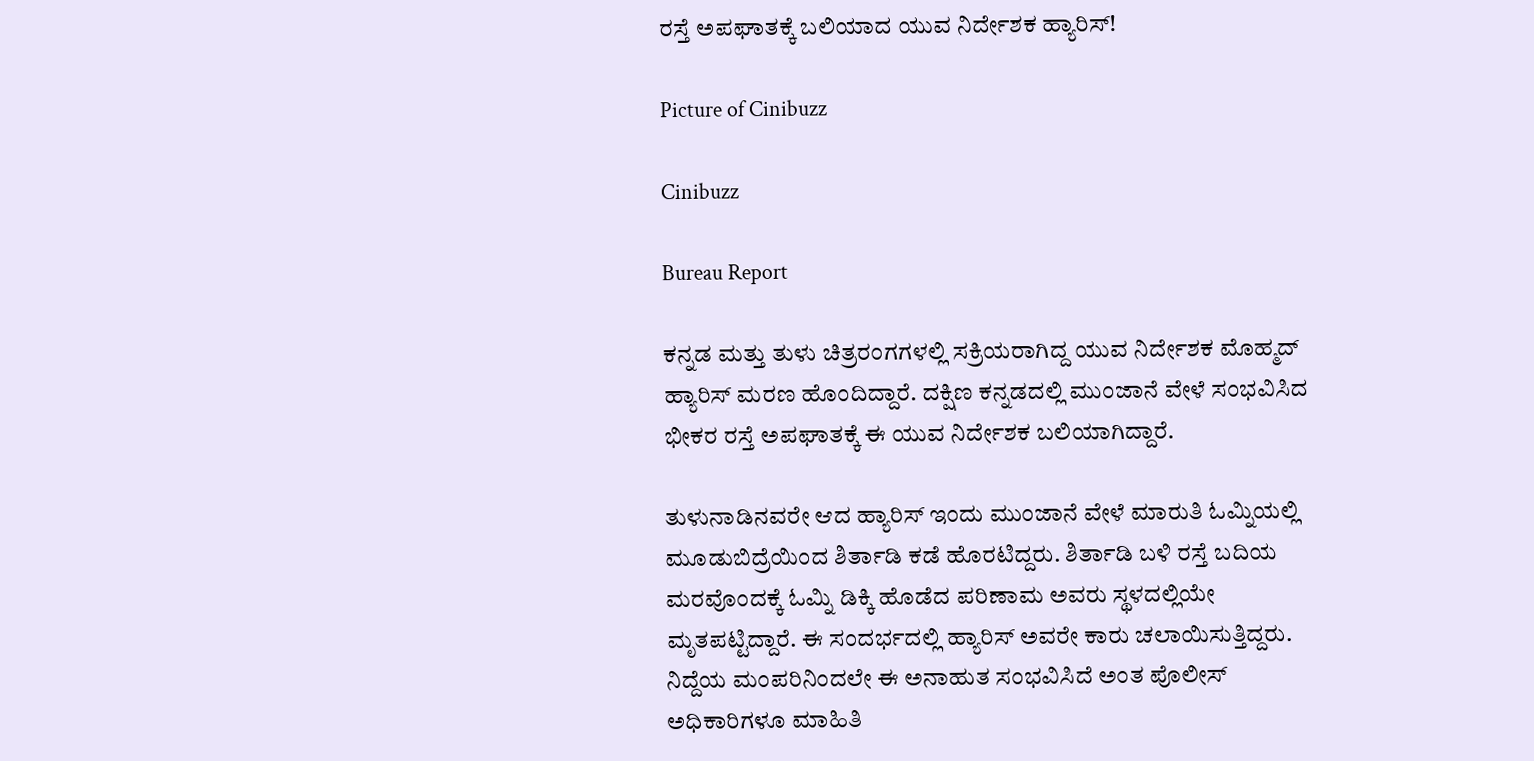ರಸ್ತೆ ಅಪಘಾತಕ್ಕೆ ಬಲಿಯಾದ ಯುವ ನಿರ್ದೇಶಕ ಹ್ಯಾರಿಸ್!

Picture of Cinibuzz

Cinibuzz

Bureau Report

ಕನ್ನಡ ಮತ್ತು ತುಳು ಚಿತ್ರರಂಗಗಳಲ್ಲಿ ಸಕ್ರಿಯರಾಗಿದ್ದ ಯುವ ನಿರ್ದೇಶಕ ಮೊಹ್ಮದ್ ಹ್ಯಾರಿಸ್ ಮರಣ ಹೊಂದಿದ್ದಾರೆ. ದಕ್ಷಿಣ ಕನ್ನಡದಲ್ಲಿ ಮುಂಜಾನೆ ವೇಳೆ ಸಂಭವಿಸಿದ ಭೀಕರ ರಸ್ತೆ ಅಪಘಾತಕ್ಕೆ ಈ ಯುವ ನಿರ್ದೇಶಕ ಬಲಿಯಾಗಿದ್ದಾರೆ.

ತುಳುನಾಡಿನವರೇ ಆದ ಹ್ಯಾರಿಸ್ ಇಂದು ಮುಂಜಾನೆ ವೇಳೆ ಮಾರುತಿ ಓಮ್ನಿಯಲ್ಲಿ ಮೂಡುಬಿದ್ರೆಯಿಂದ ಶಿರ್ತಾಡಿ ಕಡೆ ಹೊರಟಿದ್ದರು. ಶಿರ್ತಾಡಿ ಬಳಿ ರಸ್ತೆ ಬದಿಯ ಮರವೊಂದಕ್ಕೆ ಓಮ್ನಿ ಡಿಕ್ಕಿ ಹೊಡೆದ ಪರಿಣಾಮ ಅವರು ಸ್ಥಳದಲ್ಲಿಯೇ ಮೃತಪಟ್ಟಿದ್ದಾರೆ. ಈ ಸಂದರ್ಭದಲ್ಲಿ ಹ್ಯಾರಿಸ್ ಅವರೇ ಕಾರು ಚಲಾಯಿಸುತ್ತಿದ್ದರು. ನಿದ್ದೆಯ ಮಂಪರಿನಿಂದಲೇ ಈ ಅನಾಹುತ ಸಂಭವಿಸಿದೆ ಅಂತ ಪೊಲೀಸ್ ಅಧಿಕಾರಿಗಳೂ ಮಾಹಿತಿ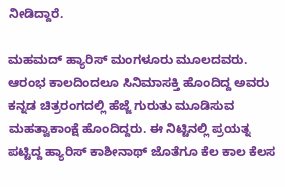ನೀಡಿದ್ದಾರೆ.

ಮಹಮದ್ ಹ್ಯಾರಿಸ್ ಮಂಗಳೂರು ಮೂಲದವರು. ಆರಂಭ ಕಾಲದಿಂದಲೂ ಸಿನಿಮಾಸಕ್ತಿ ಹೊಂದಿದ್ದ ಅವರು ಕನ್ನಡ ಚಿತ್ರರಂಗದಲ್ಲಿ ಹೆಜ್ಜೆ ಗುರುತು ಮೂಡಿಸುವ ಮಹತ್ವಾಕಾಂಕ್ಷೆ ಹೊಂದಿದ್ದರು. ಈ ನಿಟ್ಟಿನಲ್ಲಿ ಪ್ರಯತ್ನ ಪಟ್ಟಿದ್ದ ಹ್ಯಾರಿಸ್ ಕಾಶೀನಾಥ್ ಜೊತೆಗೂ ಕೆಲ ಕಾಲ ಕೆಲಸ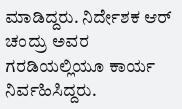ಮಾಡಿದ್ದರು. ನಿರ್ದೇಶಕ ಆರ್ ಚಂದ್ರು ಅವರ ಗರಡಿಯಲ್ಲಿಯೂ ಕಾರ್ಯ ನಿರ್ವಹಿಸಿದ್ದರು.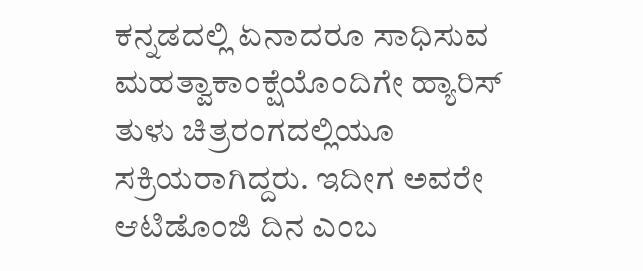ಕನ್ನಡದಲ್ಲಿ ಏನಾದರೂ ಸಾಧಿಸುವ ಮಹತ್ವಾಕಾಂಕ್ಷೆಯೊಂದಿಗೇ ಹ್ಯಾರಿಸ್ ತುಳು ಚಿತ್ರರಂಗದಲ್ಲಿಯೂ ಸಕ್ರಿಯರಾಗಿದ್ದರು. ಇದೀಗ ಅವರೇ ಆಟಿಡೊಂಜಿ ದಿನ ಎಂಬ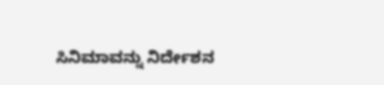ಸಿನಿಮಾವನ್ನು ನಿರ್ದೇಶನ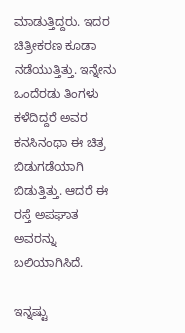ಮಾಡುತ್ತಿದ್ದರು. ಇದರ ಚಿತ್ರೀಕರಣ ಕೂಡಾ ನಡೆಯುತ್ತಿತ್ತು. ಇನ್ನೇನು ಒಂದೆರಡು ತಿಂಗಳು ಕಳೆದಿದ್ದರೆ ಅವರ ಕನಸಿನಂಥಾ ಈ ಚಿತ್ರ ಬಿಡುಗಡೆಯಾಗಿ ಬಿಡುತ್ತಿತ್ತು. ಆದರೆ ಈ ರಸ್ತೆ ಅಪಘಾತ ಅವರನ್ನು ಬಲಿಯಾಗಿಸಿದೆ.

ಇನ್ನಷ್ಟು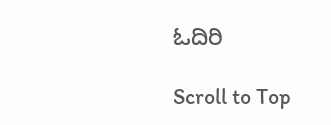ಓದಿರಿ

Scroll to Top